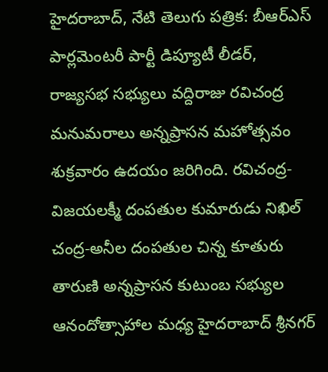హైదరాబాద్, నేటి తెలుగు పత్రిక: బీఆర్ఎస్ పార్లమెంటరీ పార్టీ డిప్యూటీ లీడర్, రాజ్యసభ సభ్యులు వద్దిరాజు రవిచంద్ర మనుమరాలు అన్నప్రాసన మహోత్సవం శుక్రవారం ఉదయం జరిగింది. రవిచంద్ర-విజయలక్మీ దంపతుల కుమారుడు నిఖిల్ చంద్ర-అనీల దంపతుల చిన్న కూతురు తారుణి అన్నప్రాసన కుటుంబ సభ్యుల ఆనందోత్సాహాల మధ్య హైదరాబాద్ శ్రీనగర్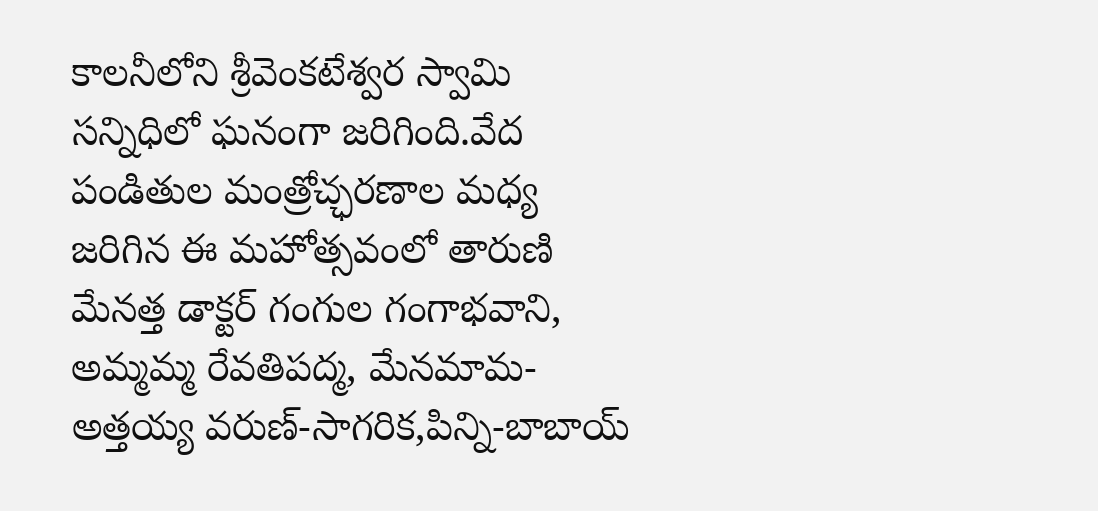కాలనీలోని శ్రీవెంకటేశ్వర స్వామి సన్నిధిలో ఘనంగా జరిగింది.వేద పండితుల మంత్రోచ్ఛరణాల మధ్య జరిగిన ఈ మహోత్సవంలో తారుణి మేనత్త డాక్టర్ గంగుల గంగాభవాని, అమ్మమ్మ రేవతిపద్మ, మేనమామ-అత్తయ్య వరుణ్-సాగరిక,పిన్ని-బాబాయ్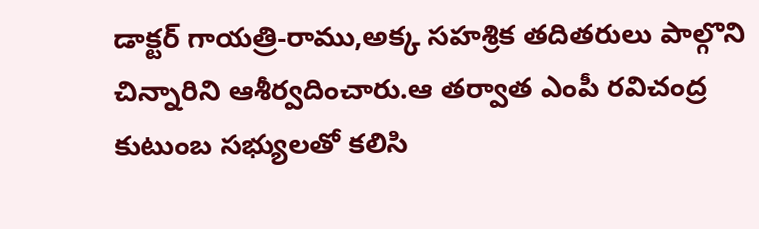డాక్టర్ గాయత్రి-రాము,అక్క సహశ్రిక తదితరులు పాల్గొని చిన్నారిని ఆశీర్వదించారు.ఆ తర్వాత ఎంపీ రవిచంద్ర కుటుంబ సభ్యులతో కలిసి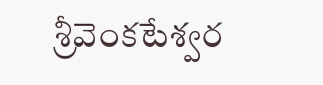శ్రీవెంకటేశ్వర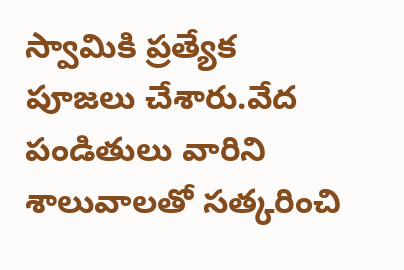స్వామికి ప్రత్యేక పూజలు చేశారు.వేద పండితులు వారిని శాలువాలతో సత్కరించి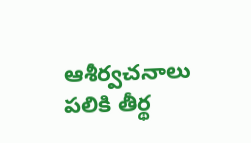ఆశీర్వచనాలు పలికి తీర్థ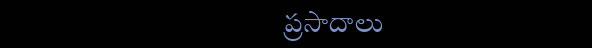ప్రసాదాలు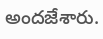అందజేశారు.